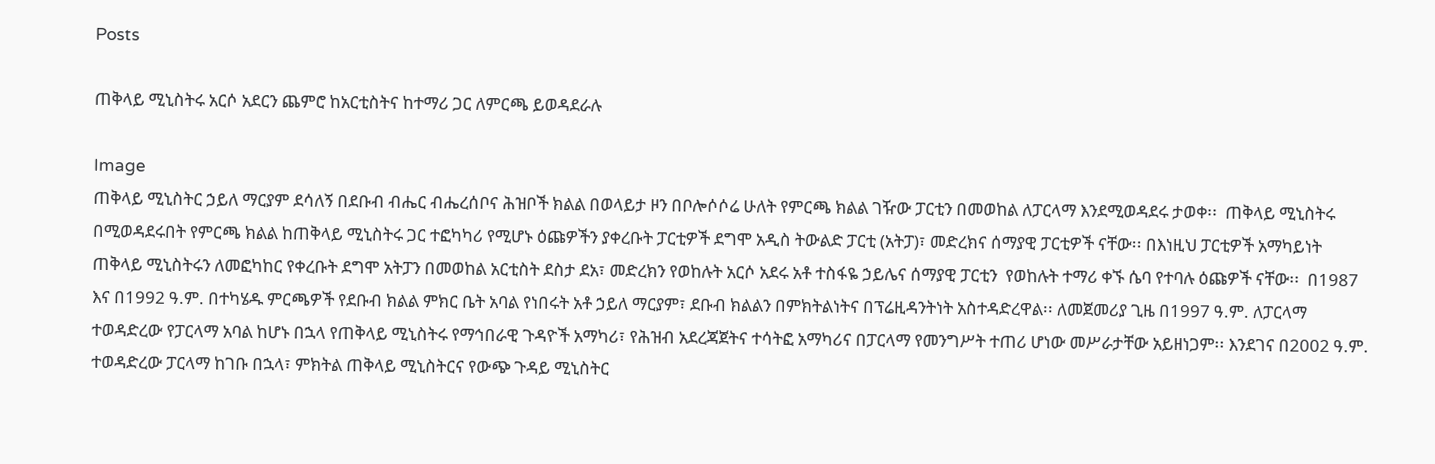Posts

ጠቅላይ ሚኒስትሩ አርሶ አደርን ጨምሮ ከአርቲስትና ከተማሪ ጋር ለምርጫ ይወዳደራሉ

Image
ጠቅላይ ሚኒስትር ኃይለ ማርያም ደሳለኝ በደቡብ ብሔር ብሔረሰቦና ሕዝቦች ክልል በወላይታ ዞን በቦሎሶሶሬ ሁለት የምርጫ ክልል ገዥው ፓርቲን በመወከል ለፓርላማ እንደሚወዳደሩ ታወቀ፡፡  ጠቅላይ ሚኒስትሩ በሚወዳደሩበት የምርጫ ክልል ከጠቅላይ ሚኒስትሩ ጋር ተፎካካሪ የሚሆኑ ዕጩዎችን ያቀረቡት ፓርቲዎች ደግሞ አዲስ ትውልድ ፓርቲ (አትፓ)፣ መድረክና ሰማያዊ ፓርቲዎች ናቸው፡፡ በእነዚህ ፓርቲዎች አማካይነት ጠቅላይ ሚኒስትሩን ለመፎካከር የቀረቡት ደግሞ አትፓን በመወከል አርቲስት ደስታ ደአ፣ መድረክን የወከሉት አርሶ አደሩ አቶ ተስፋዬ ኃይሌና ሰማያዊ ፓርቲን  የወከሉት ተማሪ ቀኙ ሴባ የተባሉ ዕጩዎች ናቸው፡፡  በ1987 እና በ1992 ዓ.ም. በተካሄዱ ምርጫዎች የደቡብ ክልል ምክር ቤት አባል የነበሩት አቶ ኃይለ ማርያም፣ ደቡብ ክልልን በምክትልነትና በፕሬዚዳንትነት አስተዳድረዋል፡፡ ለመጀመሪያ ጊዜ በ1997 ዓ.ም. ለፓርላማ ተወዳድረው የፓርላማ አባል ከሆኑ በኋላ የጠቅላይ ሚኒስትሩ የማኅበራዊ ጉዳዮች አማካሪ፣ የሕዝብ አደረጃጀትና ተሳትፎ አማካሪና በፓርላማ የመንግሥት ተጠሪ ሆነው መሥራታቸው አይዘነጋም፡፡ እንደገና በ2002 ዓ.ም. ተወዳድረው ፓርላማ ከገቡ በኋላ፣ ምክትል ጠቅላይ ሚኒስትርና የውጭ ጉዳይ ሚኒስትር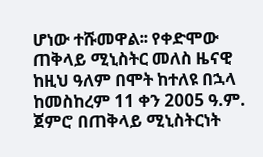ሆነው ተሹመዋል፡፡ የቀድሞው ጠቅላይ ሚኒስትር መለስ ዜናዊ ከዚህ ዓለም በሞት ከተለዩ በኋላ ከመስከረም 11 ቀን 2005 ዓ.ም. ጀምሮ በጠቅላይ ሚኒስትርነት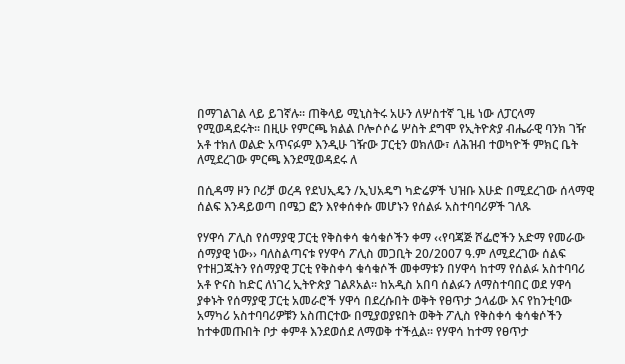በማገልገል ላይ ይገኛሉ፡፡ ጠቅላይ ሚኒስትሩ አሁን ለሦስተኛ ጊዜ ነው ለፓርላማ የሚወዳደሩት፡፡ በዚሁ የምርጫ ክልል ቦሎሶሶሬ ሦስት ደግሞ የኢትዮጵያ ብሔራዊ ባንክ ገዥ አቶ ተክለ ወልድ አጥናፉም እንዲሁ ገዥው ፓርቲን ወክለው፣ ለሕዝብ ተወካዮች ምክር ቤት ለሚደረገው ምርጫ እንደሚወዳደሩ ለ

በሲዳማ ዞን ቦሪቻ ወረዳ የደህኢዴን /ኢህአዴግ ካድሬዎች ህዝቡ እሁድ በሚደረገው ሰላማዊ ሰልፍ እንዳይወጣ በሜጋ ፎን እየቀሰቀሱ መሆኑን የሰልፉ አስተባባሪዎች ገለጹ

የሃዋሳ ፖሊስ የሰማያዊ ፓርቲ የቅስቀሳ ቁሳቁሶችን ቀማ ‹‹የባጃጅ ሾፌሮችን አድማ የመራው ሰማያዊ ነው›› ባለስልጣናቱ የሃዋሳ ፖሊስ መጋቢት 20/2007 ዓ.ም ለሚደረገው ሰልፍ የተዘጋጁትን የሰማያዊ ፓርቲ የቅስቀሳ ቁሳቁሶች መቀማቱን በሃዋሳ ከተማ የሰልፉ አስተባባሪ አቶ ዮናስ ከድር ለነገረ ኢትዮጵያ ገልጾአል፡፡ ከአዲስ አበባ ሰልፉን ለማስተባበር ወደ ሃዋሳ ያቀኑት የሰማያዊ ፓርቲ አመራሮች ሃዋሳ በደረሱበት ወቅት የፀጥታ ኃላፊው እና የከንቲባው አማካሪ አስተባባሪዎቹን አስጠርተው በሚያወያዩበት ወቅት ፖሊስ የቅስቀሳ ቁሳቁሶችን ከተቀመጡበት ቦታ ቀምቶ እንደወሰደ ለማወቅ ተችሏል፡፡ የሃዋሳ ከተማ የፀጥታ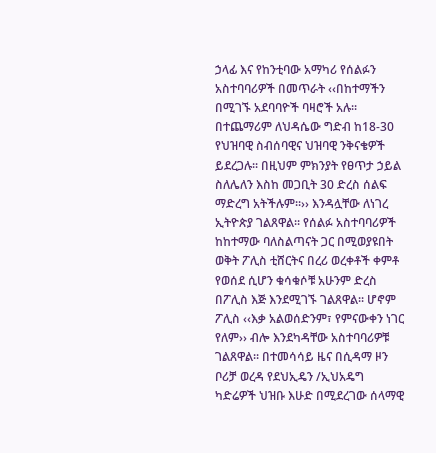ኃላፊ እና የከንቲባው አማካሪ የሰልፉን አስተባባሪዎች በመጥራት ‹‹በከተማችን በሚገኙ አደባባዮች ባዛሮች አሉ፡፡ በተጨማሪም ለህዳሴው ግድብ ከ18-30 የህዝባዊ ስብሰባዊና ህዝባዊ ንቅናቄዎች ይደረጋሉ፡፡ በዚህም ምክንያት የፀጥታ ኃይል ስለሌለን እስከ መጋቢት 30 ድረስ ሰልፍ ማድረግ አትችሉም፡፡›› እንዳሏቸው ለነገረ ኢትዮጵያ ገልጸዋል፡፡ የሰልፉ አስተባባሪዎች ከከተማው ባለስልጣናት ጋር በሚወያዩበት ወቅት ፖሊስ ቲሸርትና በረሪ ወረቀቶች ቀምቶ የወሰደ ሲሆን ቁሳቁሶቹ አሁንም ድረስ በፖሊስ እጅ እንደሚገኙ ገልጸዋል፡፡ ሆኖም ፖሊስ ‹‹እቃ አልወሰድንም፣ የምናውቀን ነገር የለም›› ብሎ እንደካዳቸው አስተባባሪዎቹ ገልጸዋል፡፡ በተመሳሳይ ዜና በሲዳማ ዞን ቦሪቻ ወረዳ የደህኢዴን /ኢህአዴግ ካድሬዎች ህዝቡ እሁድ በሚደረገው ሰላማዊ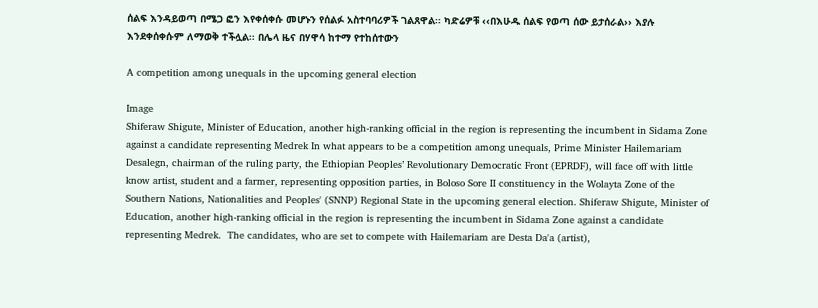ሰልፍ እንዳይወጣ በሜጋ ፎን እየቀሰቀሱ መሆኑን የሰልፉ አስተባባሪዎች ገልጸዋል፡፡ ካድሬዎቹ ‹‹በእሁዱ ሰልፍ የወጣ ሰው ይታሰራል›› እያሉ እንደቀሰቀሱም ለማወቅ ተችሏል፡፡ በሌላ ዜና በሃዋሳ ከተማ የተከሰተውን

A competition among unequals in the upcoming general election

Image
Shiferaw Shigute, Minister of Education, another high-ranking official in the region is representing the incumbent in Sidama Zone against a candidate representing Medrek In what appears to be a competition among unequals, Prime Minister Hailemariam Desalegn, chairman of the ruling party, the Ethiopian Peoples’ Revolutionary Democratic Front (EPRDF), will face off with little know artist, student and a farmer, representing opposition parties, in Boloso Sore II constituency in the Wolayta Zone of the Southern Nations, Nationalities and Peoples' (SNNP) Regional State in the upcoming general election. Shiferaw Shigute, Minister of Education, another high-ranking official in the region is representing the incumbent in Sidama Zone against a candidate representing Medrek.  The candidates, who are set to compete with Hailemariam are Desta Da'a (artist),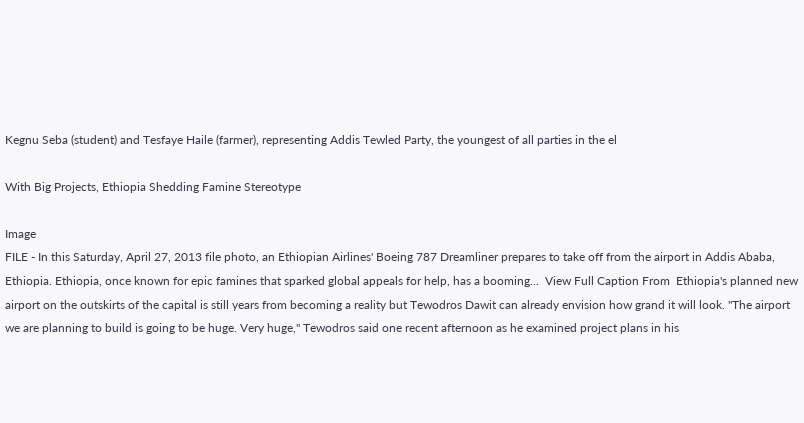Kegnu Seba (student) and Tesfaye Haile (farmer), representing Addis Tewled Party, the youngest of all parties in the el

With Big Projects, Ethiopia Shedding Famine Stereotype

Image
FILE - In this Saturday, April 27, 2013 file photo, an Ethiopian Airlines' Boeing 787 Dreamliner prepares to take off from the airport in Addis Ababa, Ethiopia. Ethiopia, once known for epic famines that sparked global appeals for help, has a booming...  View Full Caption From  Ethiopia's planned new airport on the outskirts of the capital is still years from becoming a reality but Tewodros Dawit can already envision how grand it will look. "The airport we are planning to build is going to be huge. Very huge," Tewodros said one recent afternoon as he examined project plans in his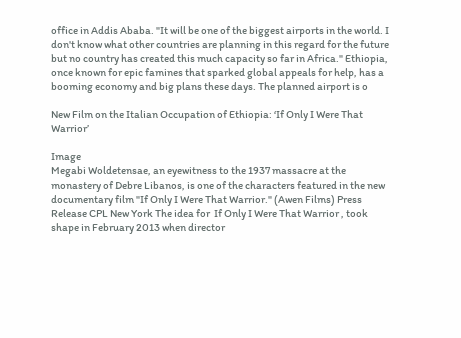office in Addis Ababa. "It will be one of the biggest airports in the world. I don't know what other countries are planning in this regard for the future but no country has created this much capacity so far in Africa." Ethiopia, once known for epic famines that sparked global appeals for help, has a booming economy and big plans these days. The planned airport is o

New Film on the Italian Occupation of Ethiopia: ‘If Only I Were That Warrior’

Image
Megabi Woldetensae, an eyewitness to the 1937 massacre at the monastery of Debre Libanos, is one of the characters featured in the new documentary film "If Only I Were That Warrior." (Awen Films) Press Release CPL New York The idea for  If Only I Were That Warrior , took shape in February 2013 when director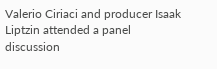Valerio Ciriaci and producer Isaak Liptzin attended a panel discussion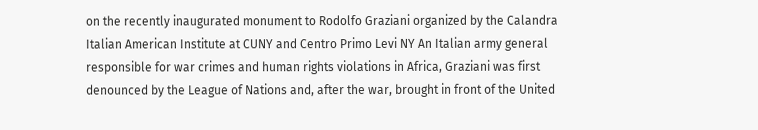on the recently inaugurated monument to Rodolfo Graziani organized by the Calandra Italian American Institute at CUNY and Centro Primo Levi NY An Italian army general responsible for war crimes and human rights violations in Africa, Graziani was first denounced by the League of Nations and, after the war, brought in front of the United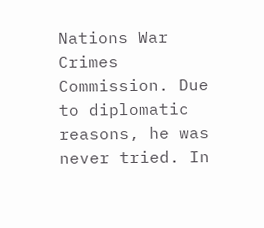Nations War Crimes Commission. Due to diplomatic reasons, he was never tried. In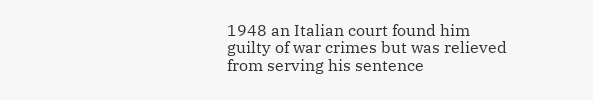1948 an Italian court found him guilty of war crimes but was relieved from serving his sentence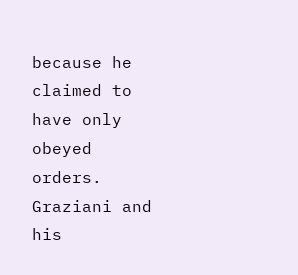because he claimed to have only obeyed orders. Graziani and his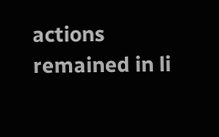actions remained in li